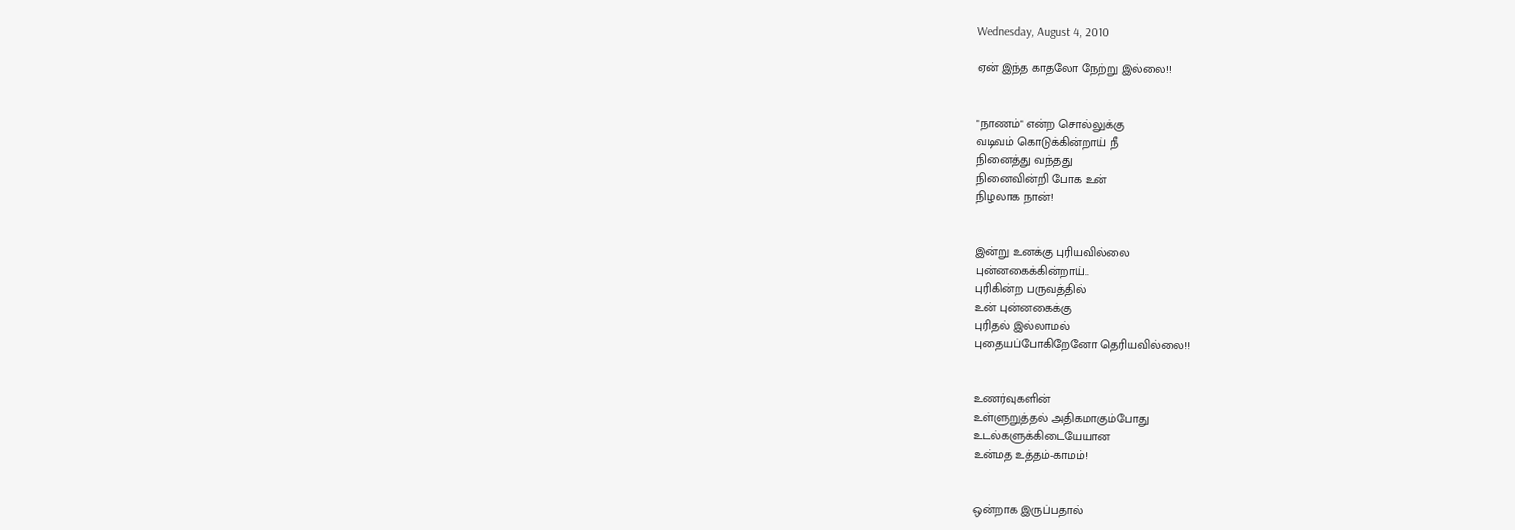Wednesday, August 4, 2010

ஏன் இந்த காதலோ நேற்று இல்லை!!


"நாணம்" என்ற சொல்லுக்கு
வடிவம் கொடுக்கின்றாய் நீ
நினைத்து வந்தது
நினைவின்றி போக உன்
நிழலாக நான்!


இன்று உனக்கு புரியவில்லை
புன்னகைக்கின்றாய்..
புரிகின்ற பருவத்தில்
உன் புன்னகைக்கு
புரிதல் இல்லாமல்
புதையப்போகிறேனோ தெரியவில்லை!!


உணர்வுகளின்
உள்ளுறுத்தல் அதிகமாகும்போது
உடல்களுக்கிடையேயான
உன்மத உத்தம்-காமம்!


ஒன்றாக இருப்பதால்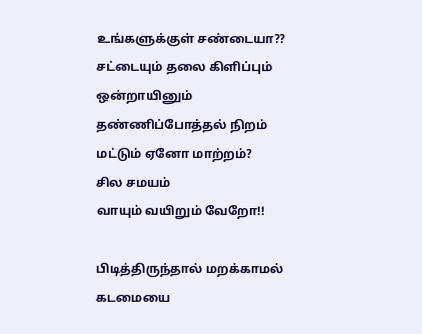உங்களுக்குள் சண்டையா??
சட்டையும் தலை கிளிப்பும்
ஒன்றாயினும்
தண்ணிப்போத்தல் நிறம்
மட்டும் ஏனோ மாற்றம்?
சில சமயம்
வாயும் வயிறும் வேறோ!!

பிடித்திருந்தால் மறக்காமல் கடமையை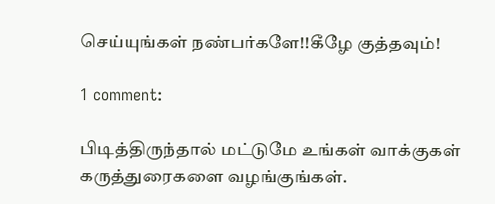செய்யுங்கள் நண்பர்களே!!கீழே குத்தவும்!

1 comment:

பிடித்திருந்தால் மட்டுமே உங்கள் வாக்குகள் கருத்துரைகளை வழங்குங்கள்.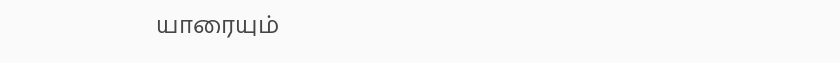யாரையும்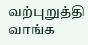வற்புறுத்தி வாங்க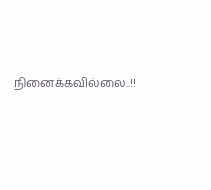நினைக்கவில்லை..!!